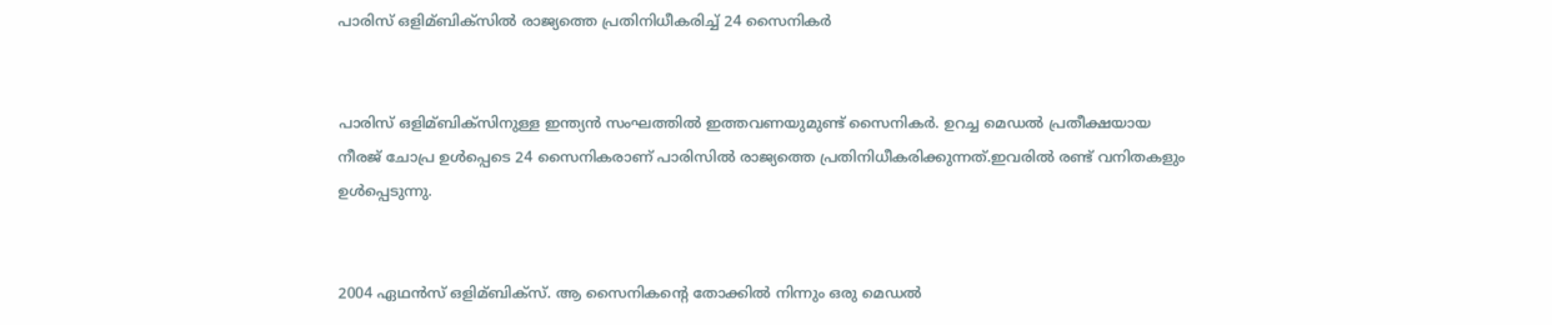പാരിസ് ഒളിമ്ബിക്‌സിൽ രാജ്യത്തെ പ്രതിനിധീകരിച്ച് 24 സൈനികർ


പാരിസ് ഒളിമ്ബിക്‌സിനുള്ള ഇന്ത്യൻ സംഘത്തില്‍ ഇത്തവണയുമുണ്ട് സൈനികർ. ഉറച്ച മെഡല്‍ പ്രതീക്ഷയായ നീരജ് ചോപ്ര ഉള്‍പ്പെടെ 24 സൈനികരാണ് പാരിസില്‍ രാജ്യത്തെ പ്രതിനിധീകരിക്കുന്നത്.ഇവരില്‍ രണ്ട് വനിതകളും ഉള്‍പ്പെടുന്നു.


2004 ഏഥൻസ് ഒളിമ്ബിക്‌സ്. ആ സൈനികന്റെ തോക്കില്‍ നിന്നും ഒരു മെഡല്‍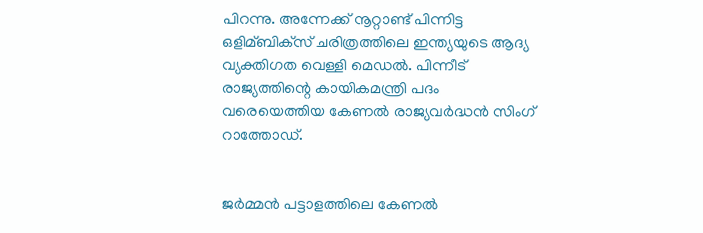പിറന്നു. അന്നേക്ക് നൂറ്റാണ്ട് പിന്നിട്ട ഒളിമ്ബിക്‌സ് ചരിത്രത്തിലെ ഇന്ത്യയുടെ ആദ്യ വ്യക്തിഗത വെള്ളി മെഡല്‍. പിന്നീട് രാജ്യത്തിന്റെ കായികമന്ത്രി പദം വരെയെത്തിയ കേണല്‍ രാജ്യവർദ്ധൻ സിംഗ് റാത്തോഡ്.


ജർമ്മൻ പട്ടാളത്തിലെ കേണല്‍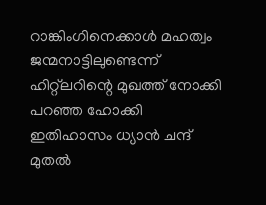റാങ്കിംഗിനെക്കാള്‍ മഹത്വം ജന്മനാട്ടിലുണ്ടെന്ന് ഹിറ്റ്‌ലറിന്റെ മുഖത്ത് നോക്കി പറഞ്ഞ ഹോക്കി ഇതിഹാസം ധ്യാൻ ചന്ദ് മുതല്‍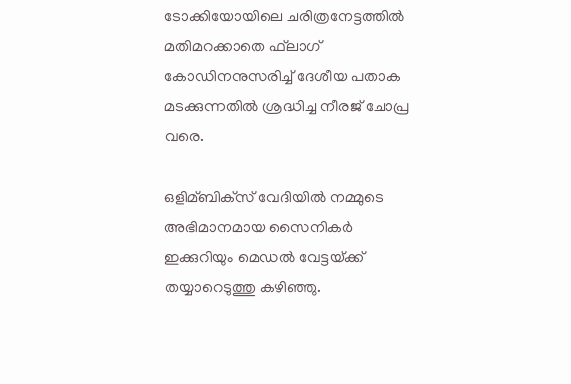ടോക്കിയോയിലെ ചരിത്രനേട്ടത്തില്‍ മതിമറക്കാതെ ഫ്‌ലാഗ് കോഡിനനുസരിച്ച്‌ ദേശീയ പതാക മടക്കുന്നതില്‍ ശ്രദ്ധിച്ച നീരജ് ചോപ്ര വരെ.

ഒളിമ്ബിക്‌സ് വേദിയില്‍ നമ്മുടെ അഭിമാനമായ സൈനികർ ഇക്കുറിയും മെഡല്‍ വേട്ടയ്‌ക്ക് തയ്യാറെടുത്തു കഴിഞ്ഞു.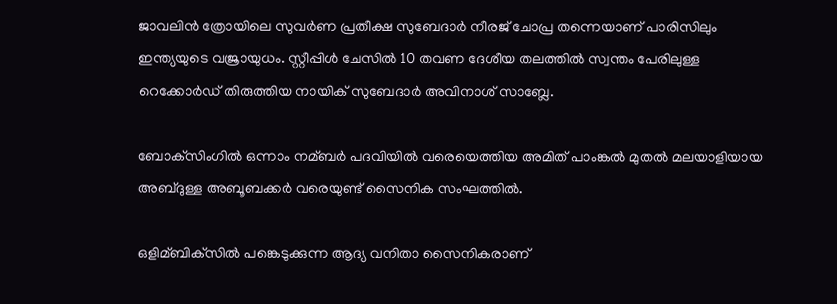ജാവലിൻ ത്രോയിലെ സുവർണ പ്രതീക്ഷ സുബേദാർ നീരജ് ചോപ്ര തന്നെയാണ് പാരിസിലും ഇന്ത്യയുടെ വജ്രായുധം. സ്റ്റീപ്പിള്‍ ചേസില്‍ 10 തവണ ദേശീയ തലത്തില്‍ സ്വന്തം പേരിലുള്ള റെക്കോർഡ് തിരുത്തിയ നായിക് സുബേദാർ അവിനാശ് സാബ്ലേ.

ബോക്‌സിംഗില്‍ ഒന്നാം നമ്ബർ പദവിയില്‍ വരെയെത്തിയ അമിത് പാംങ്കല്‍ മുതല്‍ മലയാളിയായ അബ്ദുള്ള അബൂബക്കർ വരെയുണ്ട് സൈനിക സംഘത്തില്‍.

ഒളിമ്ബിക്‌സില്‍ പങ്കെടുക്കുന്ന ആദ്യ വനിതാ സൈനികരാണ്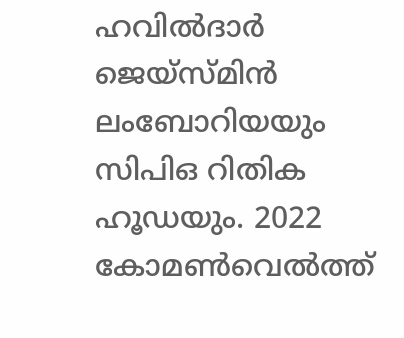ഹവില്‍ദാർ ജെയ്സ്മിൻ ലംബോറിയയും സിപിഒ റിതിക ഹൂഡയും. 2022 കോമണ്‍വെല്‍ത്ത്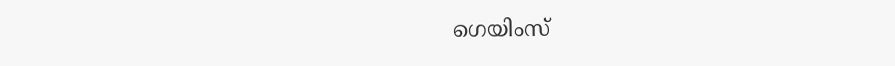ഗെയിംസ്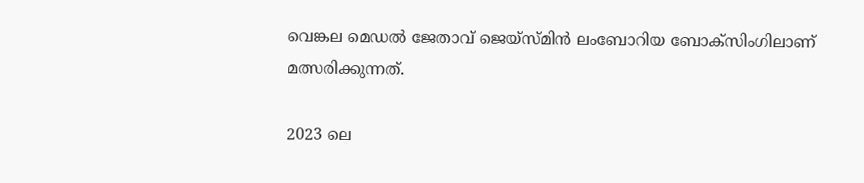വെങ്കല മെഡല്‍ ജേതാവ് ജെയ്സ്മിൻ ലംബോറിയ ബോക്‌സിംഗിലാണ് മത്സരിക്കുന്നത്.

2023 ലെ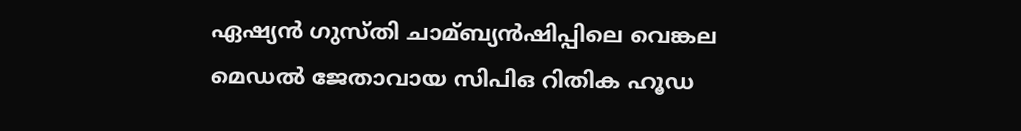ഏഷ്യൻ ഗുസ്തി ചാമ്ബ്യൻഷിപ്പിലെ വെങ്കല മെഡല്‍ ജേതാവായ സിപിഒ റിതിക ഹൂഡ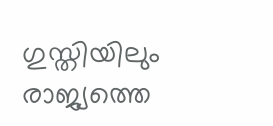ഗുസ്തിയിലും രാജ്യത്തെ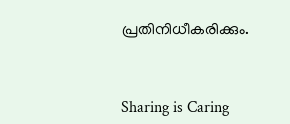പ്രതിനിധീകരിക്കും.



Sharing is Caring